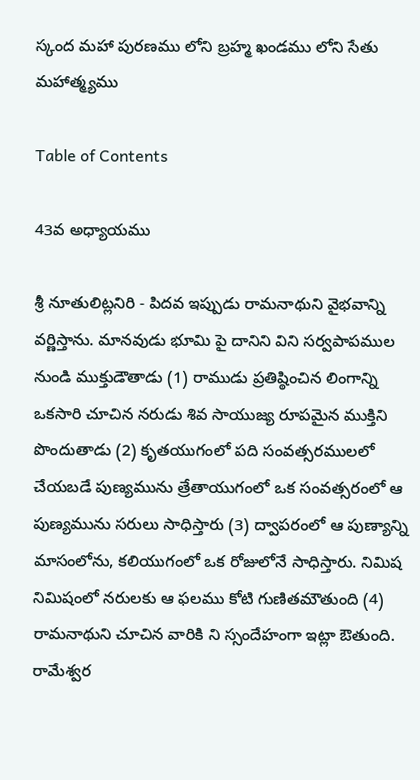స్కంద మహా పురణము లోని బ్రహ్మ ఖండము లోని సేతు మహాత్మ్యము

Table of Contents

43వ అధ్యాయము

శ్రీ నూతులిట్లనిరి - పిదవ ఇప్పుడు రామనాథుని వైభవాన్ని వర్ణిస్తాను. మానవుడు భూమి పై దానిని విని సర్వపాపముల నుండి ముక్తుడౌతాడు (1) రాముడు ప్రతిష్ఠించిన లింగాన్ని ఒకసారి చూచిన నరుడు శివ సాయుజ్య రూపమైన ముక్తిని పొందుతాడు (2) కృతయుగంలో పది సంవత్సరములలో చేయబడే పుణ్యమును త్రేతాయుగంలో ఒక సంవత్సరంలో ఆ పుణ్యమును సరులు సాధిస్తారు (3) ద్వాపరంలో ఆ పుణ్యాన్ని మాసంలోను, కలియుగంలో ఒక రోజులోనే సాధిస్తారు. నిమిష నిమిషంలో నరులకు ఆ ఫలము కోటి గుణితమౌతుంది (4) రామనాథుని చూచిన వారికి ని స్సందేహంగా ఇట్లా ఔతుంది. రామేశ్వర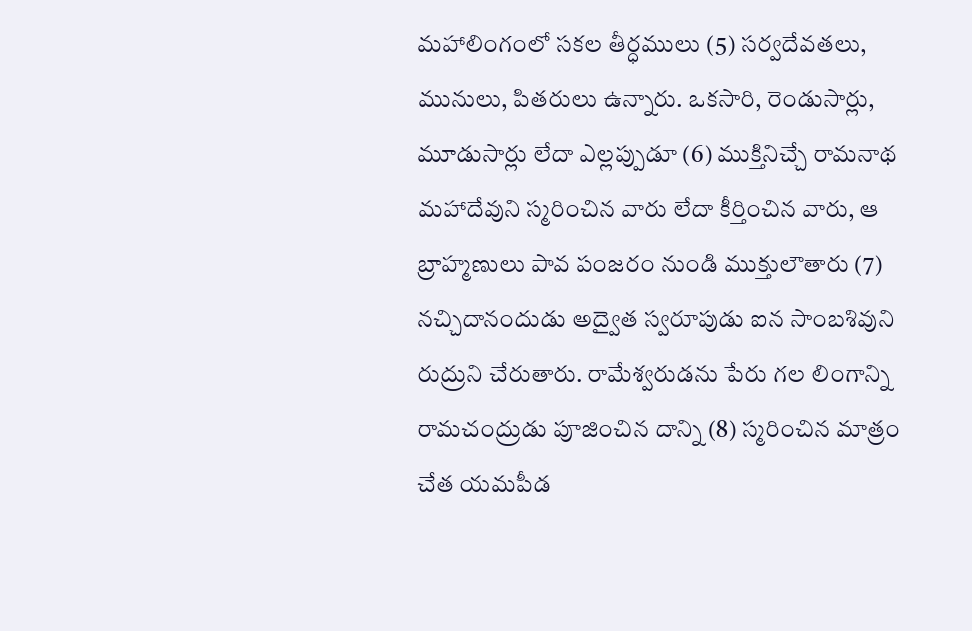మహాలింగంలో సకల తీర్ధములు (5) సర్వదేవతలు, మునులు, పితరులు ఉన్నారు. ఒకసారి, రెండుసార్లు, మూడుసార్లు లేదా ఎల్లప్పుడూ (6) ముక్తినిచ్చే రామనాథ మహాదేవుని స్మరించిన వారు లేదా కీర్తించిన వారు, ఆ బ్రాహ్మణులు పావ పంజరం నుండి ముక్తులౌతారు (7) నచ్చిదానందుడు అద్వైత స్వరూపుడు ఐన సాంబశివుని రుద్రుని చేరుతారు. రామేశ్వరుడను పేరు గల లింగాన్ని రామచంద్రుడు పూజించిన దాన్ని (8) స్మరించిన మాత్రం చేత యమపీడ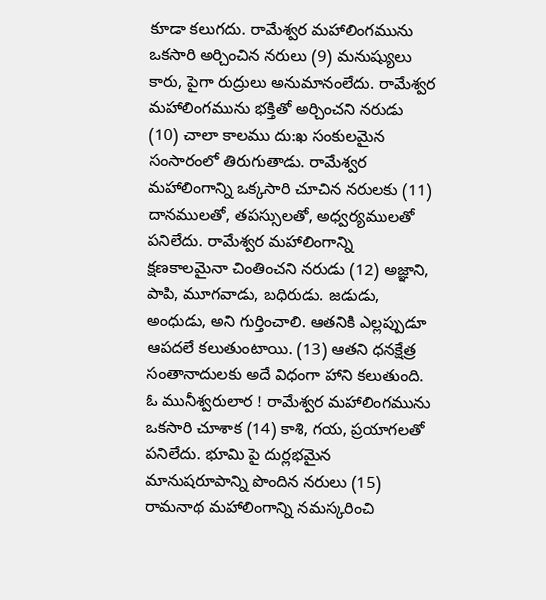కూడా కలుగదు. రామేశ్వర మహాలింగమును ఒకసారి అర్చించిన నరులు (9) మనుష్యులు కారు, పైగా రుద్రులు అనుమానంలేదు. రామేశ్వర మహాలింగమును భక్తితో అర్చించని నరుడు (10) చాలా కాలము దు:ఖ సంకులమైన సంసారంలో తిరుగుతాడు. రామేశ్వర మహాలింగాన్ని ఒక్కసారి చూచిన నరులకు (11) దానములతో, తపస్సులతో, అధ్వర్యములతో పనిలేదు. రామేశ్వర మహాలింగాన్ని క్షణకాలమైనా చింతించని నరుడు (12) అజ్ఞాని, పాపి, మూగవాడు, బధిరుడు. జడుడు, అంధుడు, అని గుర్తించాలి. ఆతనికి ఎల్లప్పుడూ ఆపదలే కలుతుంటాయి. (13) ఆతని ధనక్షేత్ర సంతానాదులకు అదే విధంగా హాని కలుతుంది. ఓ మునీశ్వరులార ! రామేశ్వర మహాలింగమును ఒకసారి చూశాక (14) కాశి, గయ, ప్రయాగలతో పనిలేదు. భూమి పై దుర్లభమైన మానుషరూపాన్ని పొందిన నరులు (15) రామనాథ మహాలింగాన్ని నమస్కరించి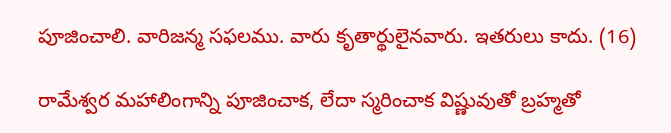పూజించాలి. వారిజన్మ సఫలము. వారు కృతార్థులైనవారు. ఇతరులు కాదు. (16)

రామేశ్వర మహాలింగాన్ని పూజించాక, లేదా స్మరించాక విష్ణువుతో బ్రహ్మతో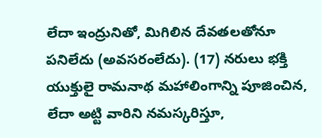లేదా ఇంద్రునితో, మిగిలిన దేవతలతోనూ పనిలేదు (అవసరంలేదు). (17) నరులు భక్తి యుక్తులై రామనాథ మహాలింగాన్ని పూజించిన, లేదా అట్టి వారిని నమస్కరిస్తూ,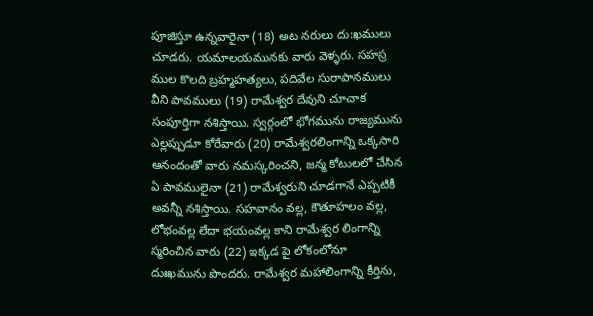పూజిస్తూ ఉన్నవారైనా (18) అట నరులు దు:ఖములు చూడరు. యమాలయమునకు వారు వెళ్ళరు. సహస్ర ముల కొలది బ్రహ్మహత్యలు, పదివేల సురాపానములు వీని పావములు (19) రామేశ్వర దేవుని చూచాక సంపూర్తిగా నశిస్తాయి. స్వర్గంలో భోగమును రాజ్యమును ఎల్లప్పుడూ కోరేవారు (20) రామేశ్వరలింగాన్ని ఒక్కసారి ఆనందంతో వారు నమస్కరించని, జన్మ కోటులలో చేసిన ఏ పావములైనా (21) రామేశ్వరుని చూడగానే ఎప్పటికీ అవన్నీ నశిస్తాయి. సహవానం వల్ల, కౌతూహలం వల్ల, లోభంవల్ల లేదా భయంవల్ల కాని రామేశ్వర లింగాన్ని స్మరించిన వారు (22) ఇక్కడ పై లోకంలోనూ దుఃఖమును పొందరు. రామేశ్వర మహాలింగాన్ని కీర్తిను,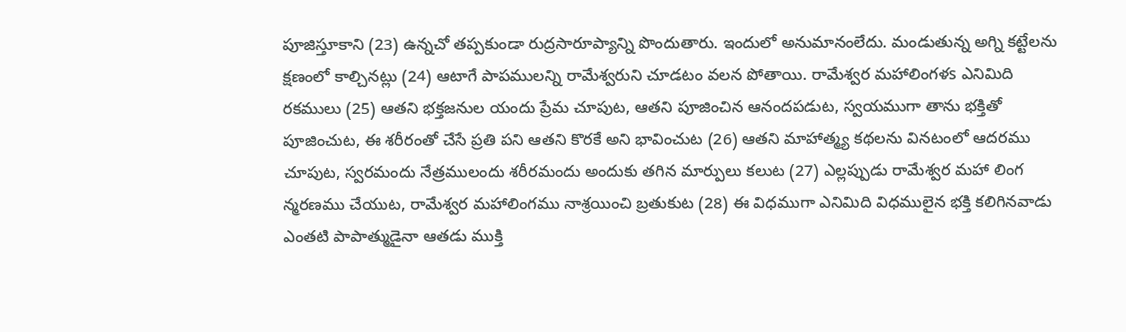పూజిస్తూకాని (23) ఉన్నచో తప్పకుండా రుద్రసారూప్యాన్ని పొందుతారు. ఇందులో అనుమానంలేదు. మండుతున్న అగ్ని కట్టేలను క్షణంలో కాల్చినట్లు (24) ఆటాగే పాపములన్ని రామేశ్వరుని చూడటం వలన పోతాయి. రామేశ్వర మహాలింగళs ఎనిమిది రకములు (25) ఆతని భక్తజనుల యందు ప్రేమ చూపుట, ఆతని పూజించిన ఆనందపడుట, స్వయముగా తాను భక్తితో పూజించుట, ఈ శరీరంతో చేసే ప్రతి పని ఆతని కొరకే అని భావించుట (26) ఆతని మాహాత్మ్య కథలను వినటంలో ఆదరము చూపుట, స్వరమందు నేత్రములందు శరీరమందు అందుకు తగిన మార్పులు కలుట (27) ఎల్లప్పుడు రామేశ్వర మహా లింగ న్మరణము చేయుట, రామేశ్వర మహాలింగము నాశ్రయించి బ్రతుకుట (28) ఈ విధముగా ఎనిమిది విధములైన భక్తి కలిగినవాడు ఎంతటి పాపాత్ముడైనా ఆతడు ముక్తి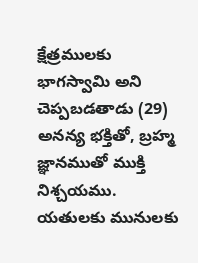క్షేత్రములకు భాగస్వామి అని చెప్పబడతాడు (29) అనన్య భక్తితో, బ్రహ్మ జ్ఞానముతో ముక్తి నిశ్చయము. యతులకు మునులకు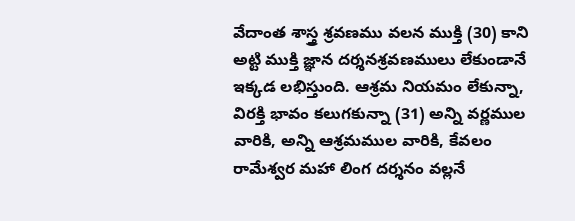వేదాంత శాస్త్ర శ్రవణము వలన ముక్తి (30) కాని అట్టి ముక్తి జ్ఞాన దర్శనశ్రవణములు లేకుండానే ఇక్కడ లభిస్తుంది. ఆశ్రమ నియమం లేకున్నా, విరక్తి భావం కలుగకున్నా (31) అన్ని వర్ణముల వారికి, అన్ని ఆశ్రమముల వారికి, కేవలం రామేశ్వర మహా లింగ దర్శనం వల్లనే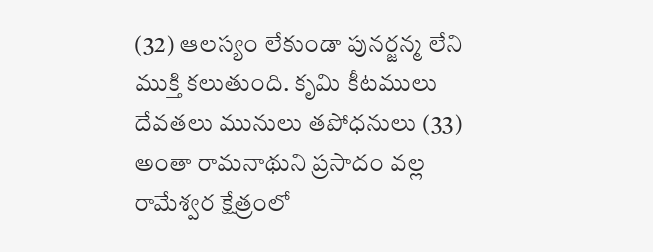(32) ఆలస్యం లేకుండా పునర్జన్మ లేని ముక్తి కలుతుంది. కృమి కీటములు దేవతలు మునులు తపోధనులు (33) అంతా రామనాథుని ప్రసాదం వల్ల రామేశ్వర క్షేత్రంలో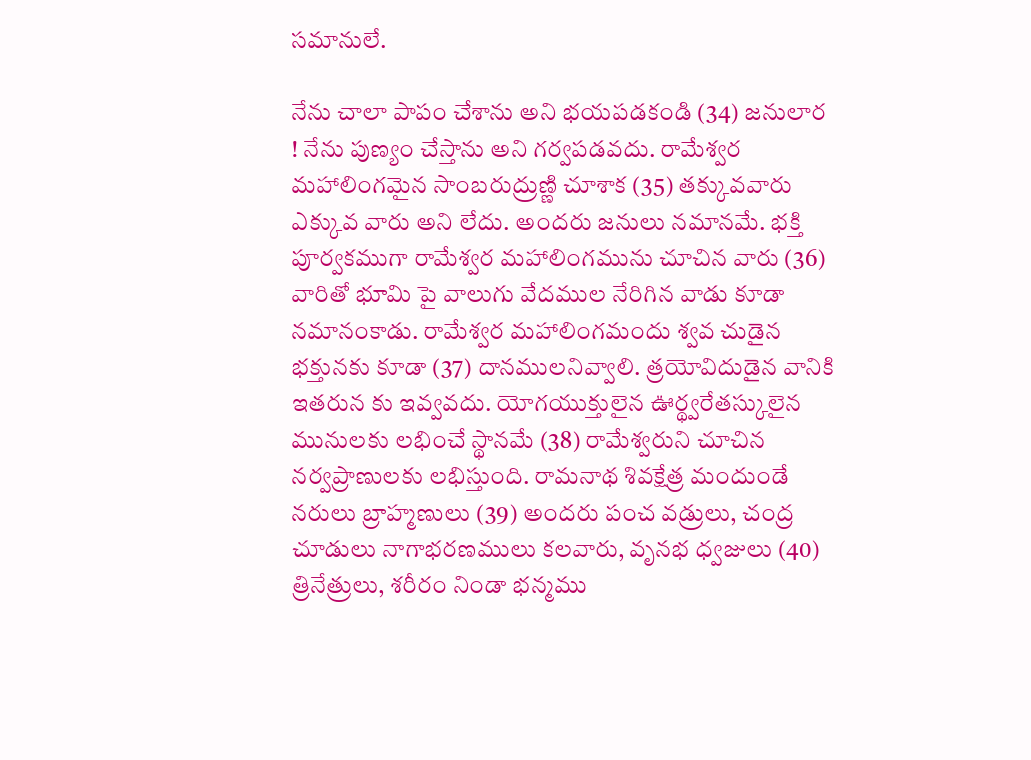సమానులే.

నేను చాలా పాపం చేశాను అని భయపడకండి (34) జనులార ! నేను పుణ్యం చేస్తాను అని గర్వపడవదు. రామేశ్వర మహాలింగమైన సాంబరుద్రుణ్ణి చూశాక (35) తక్కువవారు ఎక్కువ వారు అని లేదు. అందరు జనులు నమానమే. భక్తి పూర్వకముగా రామేశ్వర మహాలింగమును చూచిన వారు (36) వారితో భూమి పై వాలుగు వేదముల నేరిగిన వాడు కూడా నమానంకాడు. రామేశ్వర మహాలింగమందు శ్వవ చుడైన భక్తునకు కూడా (37) దానములనివ్వాలి. త్రయోవిదుడైన వానికి ఇతరున కు ఇవ్వవదు. యోగయుక్తులైన ఊర్థ్వరేతస్కులైన మునులకు లభించే స్థానమే (38) రామేశ్వరుని చూచిన నర్వప్రాణులకు లభిస్తుంది. రామనాథ శివక్షేత్ర మందుండే నరులు బ్రాహ్మణులు (39) అందరు పంచ వడ్రులు, చంద్ర చూడులు నాగాభరణములు కలవారు, వృనభ ధ్వజులు (40) త్రినేత్రులు, శరీరం నిండా భన్మము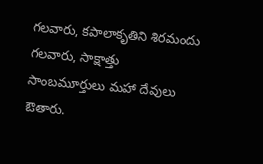గలవారు, కపాలాకృతిని శిరమందు గలవారు, సాక్షాత్తు సాంబమూర్తులు మహా దేవులు ఔతారు.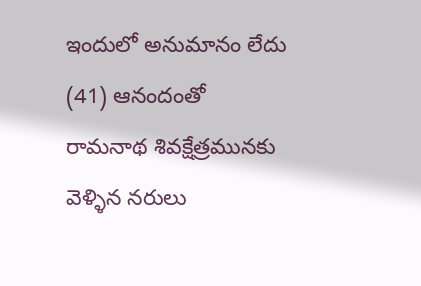ఇందులో అనుమానం లేదు (41) ఆనందంతో రామనాథ శివక్షేత్రమునకు వెళ్ళిన నరులు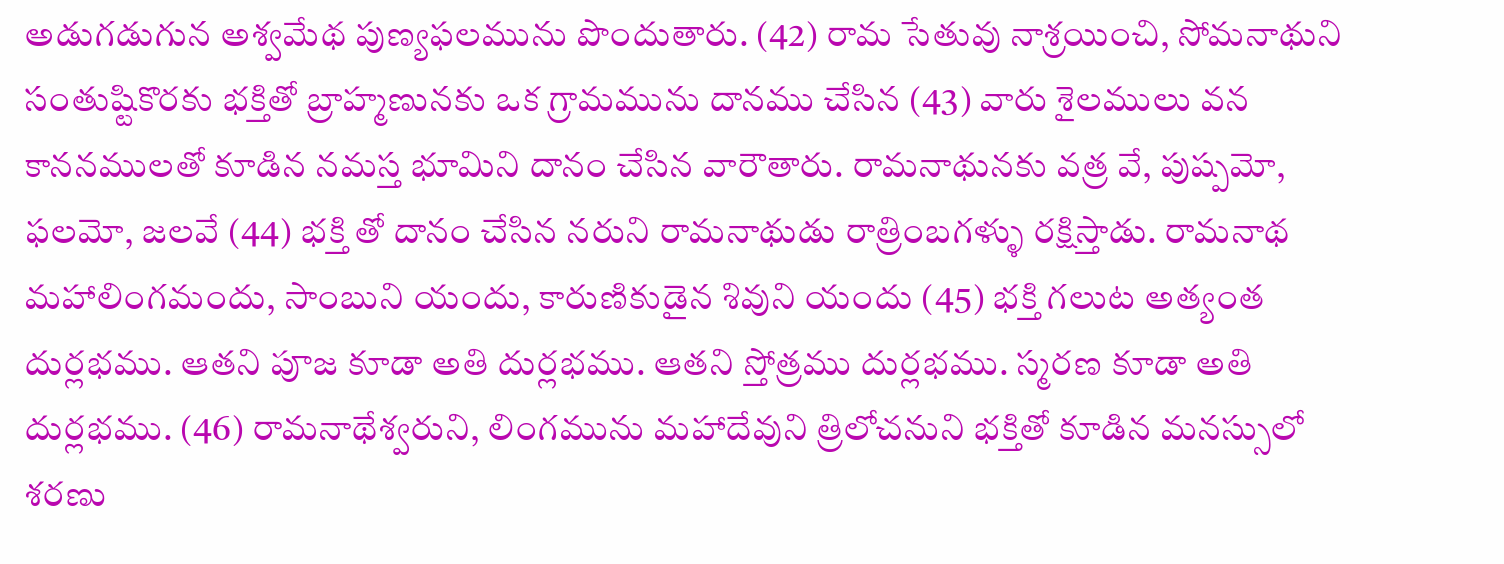అడుగడుగున అశ్వమేథ పుణ్యఫలమును పొందుతారు. (42) రామ సేతువు నాశ్రయించి, సోమనాథుని సంతుష్టికొరకు భక్తితో బ్రాహ్మణునకు ఒక గ్రామమును దానము చేసిన (43) వారు శైలములు వన కాననములతో కూడిన నమస్త భూమిని దానం చేసిన వారౌతారు. రామనాథునకు వత్ర వే, పుష్పమో, ఫలమో, జలవే (44) భక్తి తో దానం చేసిన నరుని రామనాథుడు రాత్రింబగళ్ళు రక్షిస్తాడు. రామనాథ మహాలింగమందు, సాంబుని యందు, కారుణికుడైన శివుని యందు (45) భక్తి గలుట అత్యంత దుర్లభము. ఆతని పూజ కూడా అతి దుర్లభము. ఆతని స్తోత్రము దుర్లభము. స్మరణ కూడా అతి దుర్లభము. (46) రామనాథేశ్వరుని, లింగమును మహాదేవుని త్రిలోచనుని భక్తితో కూడిన మనస్సులో శరణు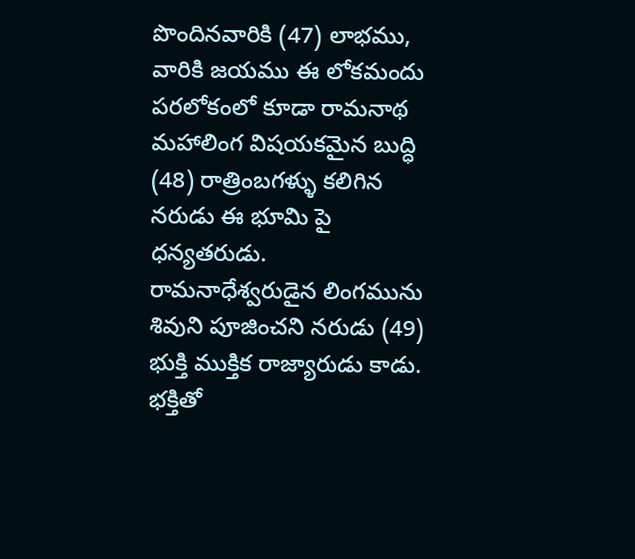పొందినవారికి (47) లాభము, వారికి జయము ఈ లోకమందు పరలోకంలో కూడా రామనాథ మహాలింగ విషయకమైన బుద్ధి (48) రాత్రింబగళ్ళు కలిగిన నరుడు ఈ భూమి పై ధన్యతరుడు. రామనాధేశ్వరుడైన లింగమును శివుని పూజించని నరుడు (49) భుక్తి ముక్తిక రాజ్యారుడు కాడు. భక్తితో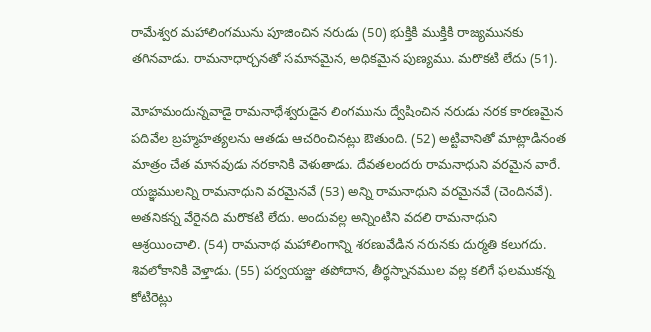రామేశ్వర మహాలింగమును పూజించిన నరుడు (50) భుక్తికి ముక్తికి రాజ్యమునకు తగినవాడు. రామనాధార్చనతో సమానమైన, అధికమైన పుణ్యము. మరొకటి లేదు (51).

మోహమందున్నవాడై రామనాధేశ్వరుడైన లింగమును ద్వేషించిన నరుడు నరక కారణమైన పదివేల బ్రహ్మహత్యలను ఆతడు ఆచరించినట్లు ఔతుంది. (52) అట్టివానితో మాట్లాడినంత మాత్రం చేత మానవుడు నరకానికి వెళుతాడు. దేవతలందరు రామనాధుని వరమైన వారే. యజ్ఞములన్ని రామనాధుని వరమైనవే (53) అన్ని రామనాధుని వరమైనవే (చెందినవే). అతనికన్న వేరైనది మరొకటి లేదు. అందువల్ల అన్నింటిని వదలి రామనాధుని ఆశ్రయించాలి. (54) రామనాథ మహాలింగాన్ని శరణువేడిన నరునకు దుర్మతి కలుగదు. శివలోకానికి వెళ్తాడు. (55) పర్వయజ్జు తపోదాన, తీర్థస్నానముల వల్ల కలిగే ఫలముకన్న కోటిరెట్లు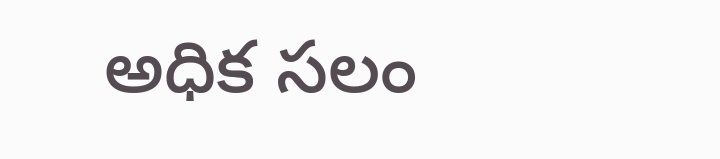అధిక సలం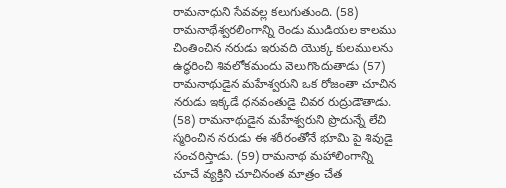రామనాధుని సేవవల్ల కలుగుతుంది. (58) రామనాథేశ్వరలింగాన్ని రెండు ముడియల కాలము చింతించిన నరుడు ఇరువది యొక్క కులములను ఉద్ధరించి శివలోకమందు వెలుగొందుతాడు (57) రామనాథుడైన మహేశ్వరుని ఒక రోజంతా చూచిన నరుడు ఇక్కడే ధనవంతుడై చివర రుద్రుడౌతాడు. (58) రామనాథుడైన మహేశ్వరుని ప్రొదున్నే లేచి స్మరించిన నరుడు ఈ శరీరంతోనే భూమి పై శివుడై సంచరిస్తాడు. (59) రామనాథ మహాలింగాన్ని చూచే వ్యక్తిని చూచినంత మాత్రం చేత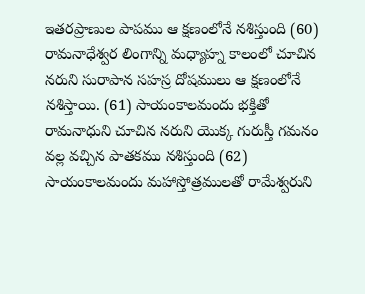ఇతరప్రాణుల పాపము ఆ క్షణంలోనే నశిస్తుంది (60) రామనాధేశ్వర లింగాన్ని మధ్యాహ్న కాలంలో చూచిన నరుని సురాపాన సహస్ర దోషములు ఆ క్షణంలోనే నశిస్తాయి. (61) సాయంకాలమందు భక్తితో రామనాధుని చూచిన నరుని యొక్క గురుస్తీ గమనం వల్ల వచ్చిన పాతకము నశిస్తుంది (62) సాయంకాలమందు మహాస్తోత్రములతో రామేశ్వరుని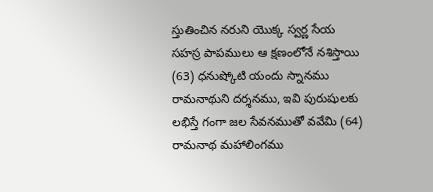స్తుతించిన నరుని యొక్క స్వర్ణ సేయ సహస్ర పాపములు ఆ క్షణంలోనే నశిస్తాయి (63) ధనుష్కోటి యందు స్నానము రామనాథుని దర్శనము, ఇవి పురుషులకు లభిస్తే గంగా జల సేవనముతో వవేమి (64) రామనాథ మహాలింగము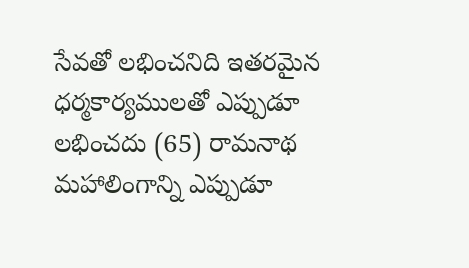సేవతో లభించనిది ఇతరమైన ధర్మకార్యములతో ఎప్పుడూ లభించదు (65) రామనాథ మహాలింగాన్ని ఎప్పుడూ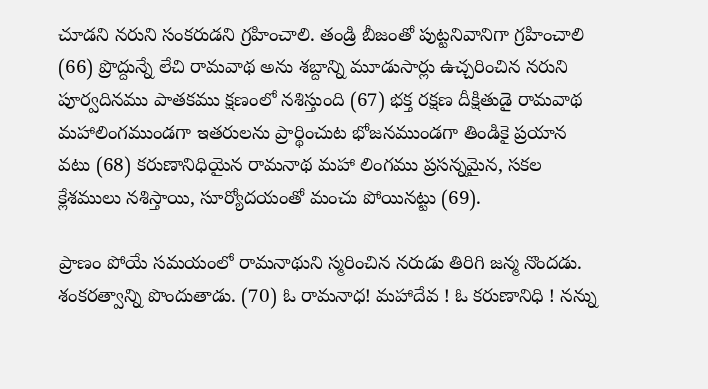చూడని నరుని సంకరుడని గ్రహించాలి. తండ్రి బీజంతో పుట్టనివానిగా గ్రహించాలి (66) ప్రొద్దున్నే లేచి రామవాథ అను శబ్దాన్ని మూడుసార్లు ఉచ్చరించిన నరుని పూర్వదినము పాతకము క్షణంలో నశిస్తుంది (67) భక్త రక్షణ దీక్షితుడై రామవాథ మహాలింగముండగా ఇతరులను ప్రార్థించుట భోజనముండగా తిండికై ప్రయాన వటు (68) కరుణానిధియైన రామనాథ మహా లింగము ప్రసన్నమైన, సకల క్లేశములు నశిస్తాయి, సూర్యోదయంతో మంచు పోయినట్టు (69).

ప్రాణం పోయే సమయంలో రామనాథుని స్మరించిన నరుడు తిరిగి జన్మ నొందడు. శంకరత్వాన్ని పొందుతాడు. (70) ఓ రామనాధ! మహాదేవ ! ఓ కరుణానిధి ! నన్ను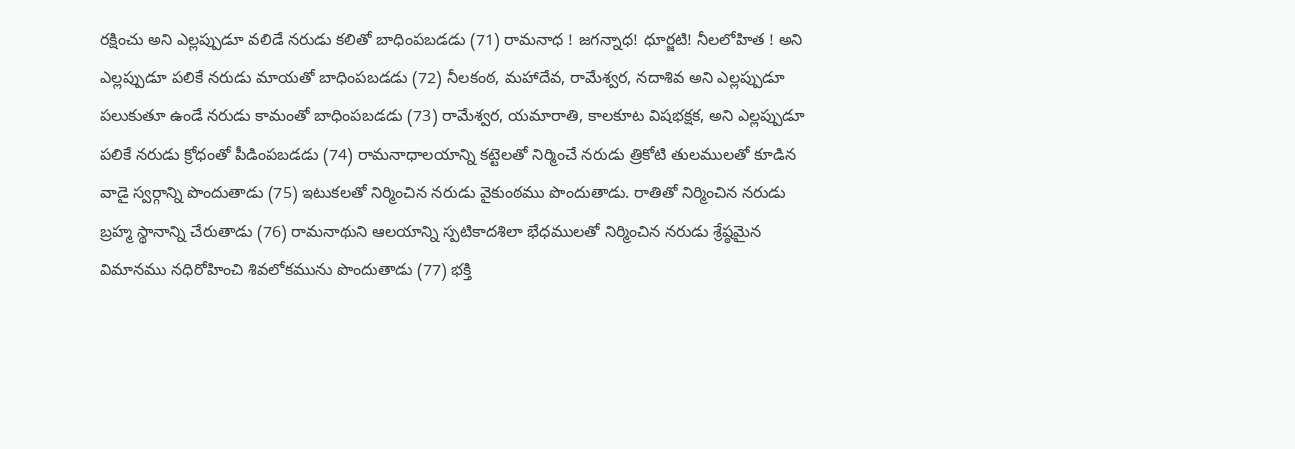రక్షించు అని ఎల్లప్పుడూ వలిడే నరుడు కలితో బాధింపబడడు (71) రామనాధ ! జగన్నాధ! ధూర్జటి! నీలలోహిత ! అని ఎల్లప్పుడూ పలికే నరుడు మాయతో బాధింపబడడు (72) నీలకంఠ, మహాదేవ, రామేశ్వర, నదాశివ అని ఎల్లప్పుడూ పలుకుతూ ఉండే నరుడు కామంతో బాధింపబడడు (73) రామేశ్వర, యమారాతి, కాలకూట విషభక్షక, అని ఎల్లప్పుడూ పలికే నరుడు క్రోధంతో పీడింపబడడు (74) రామనాధాలయాన్ని కట్టెలతో నిర్మించే నరుడు త్రికోటి తులములతో కూడిన వాడై స్వర్గాన్ని పొందుతాడు (75) ఇటుకలతో నిర్మించిన నరుడు వైకుంఠము పొందుతాడు. రాతితో నిర్మించిన నరుడు బ్రహ్మ స్థానాన్ని చేరుతాడు (76) రామనాథుని ఆలయాన్ని స్పటికాదశిలా భేధములతో నిర్మించిన నరుడు శ్రేష్ఠమైన విమానము నధిరోహించి శివలోకమును పొందుతాడు (77) భక్తి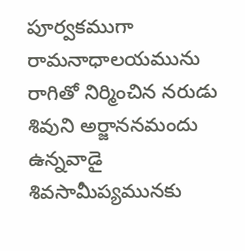పూర్వకముగా రామనాధాలయమును రాగితో నిర్మించిన నరుడు శివుని అర్జాననమందు ఉన్నవాడై శివసామీప్యమునకు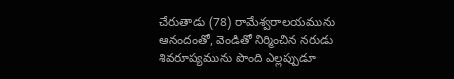చేరుతాడు (78) రామేశ్వరాలయమును ఆనందంతో, వెండితో నిర్మించిన నరుడు శివరూప్యమును పొంది ఎల్లప్పుడూ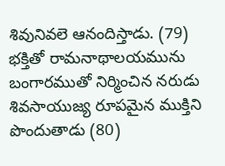శివునివలె ఆనందిస్తాడు. (79) భక్తితో రామనాథాలయమును బంగారముతో నిర్మించిన నరుడు శివసాయుజ్య రూపమైన ముక్తిని పొందుతాడు (80)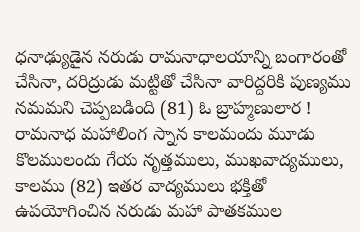ధనాఢ్యుడైన నరుడు రామనాధాలయాన్ని బంగారంతో చేసినా, దరిద్రుడు మట్టితో చేసినా వారిద్దరికి పుణ్యము నమమని చెప్పబడింది (81) ఓ బ్రాహ్మణులార ! రామనాధ మహాలింగ స్నాన కాలమందు మూడు కొలములందు గేయ నృత్తములు, ముఖవాద్యములు, కాలము (82) ఇతర వాద్యములు భక్తితో ఉపయోగించిన నరుడు మహా పాతకముల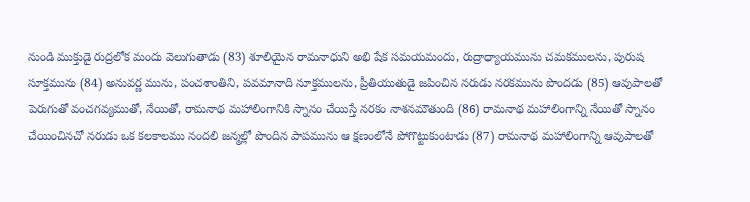నుండి ముక్తుడై రుద్రలోక మందు వెలుగుతాడు (83) శూలియైన రామనాధుని అభి షేక సమయమందు, రుద్రాధ్యాయమును చమకములను, పురుష సూక్తమును (84) అనువర్ణ మును, పంచశాంతిని, పవమానాది నూక్తములను, ప్రీతియుతుడై జపించిన నరుడు నరకమును పొందడు (85) ఆవుపాలతో పెరుగుతో వంచగవ్యముతో, నేయితో, రామనాథ మహాలింగానికి స్నానం చేయిస్తే నరకం నాశనమౌతుంది (86) రామనాథ మహాలింగాన్ని నేయితో స్నానం చేయించినచో నరుడు ఒక కలకాలము నందలి జన్మల్లో పొందిన పాపమును ఆ క్షణంలోనే పోగొట్టుకుంటాడు (87) రామనాథ మహాలింగాన్ని ఆవుపాలతో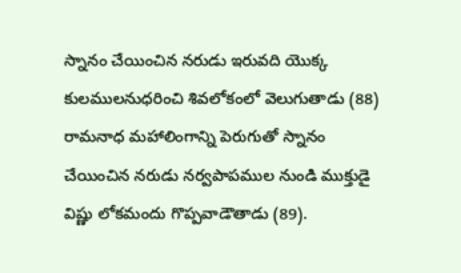స్నానం చేయించిన నరుడు ఇరువది యొక్క కులములనుధరించి శివలోకంలో వెలుగుతాడు (88) రామనాధ మహాలింగాన్ని పెరుగుతో స్నానం చేయించిన నరుడు నర్వపాపముల నుండి ముక్తుడై విష్ణు లోకమందు గొప్పవాడౌతాడు (89).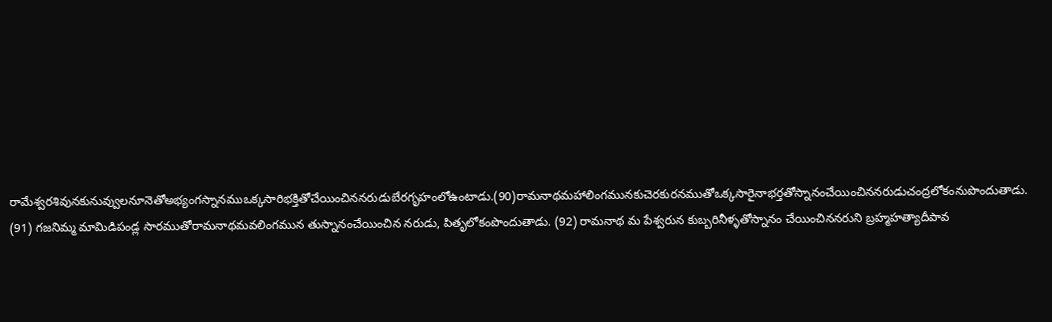రామేశ్వరశివునకునువ్వులనూనెతోఅభ్యంగస్నానముఒక్కసారిభక్తితోచేయించిననరుడుబేరగృహంలోఉంటాడు.(90)రామనాథమహాలింగమునకుచెరకురనముతోఒక్కసారైనాభర్తతోస్నానంచేయించిననరుడుచంద్రలోకంనుపొందుతాడు. (91) గజనిమ్మ మామిడిపండ్ల సారముతోరామనాథమవలింగమున తుస్నానంచేయించిన నరుడు, పితృలోకంపొందుతాడు. (92) రామనాథ మ పేశ్వరున కుబ్బరినీళ్ళతోస్నానం చేయించిననరుని బ్రహ్మహత్యాదీపావ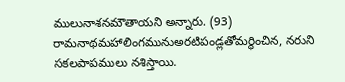ములునాశనమౌతాయని అన్నారు. (93) రామనాథమహాలింగమునుఅరటిపండ్లతోమర్థించిన, నరుని సకలపాపములు నశిస్తాయి.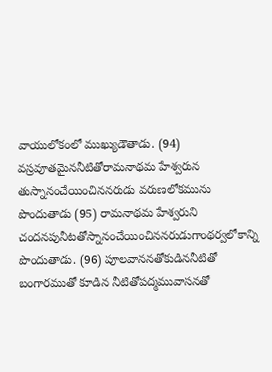వాయులోకంలో ముఖ్యుడౌతాడు. (94) వస్రవూతమైననీటితోరామనాథమ హేశ్వరున తుస్నానంచేయించిననరుడు వరుణలోకమును పొందుతాడు (95) రామనాథమ హేశ్వరుని చందనపునీటతోస్నానంచేయించిననరుడుగాంథర్వలోకాన్ని పొందుతాడు. (96) పూలవాననతోకుడిననీటితో బంగారముతో కూడిన నీటితోపద్మమువాసనతో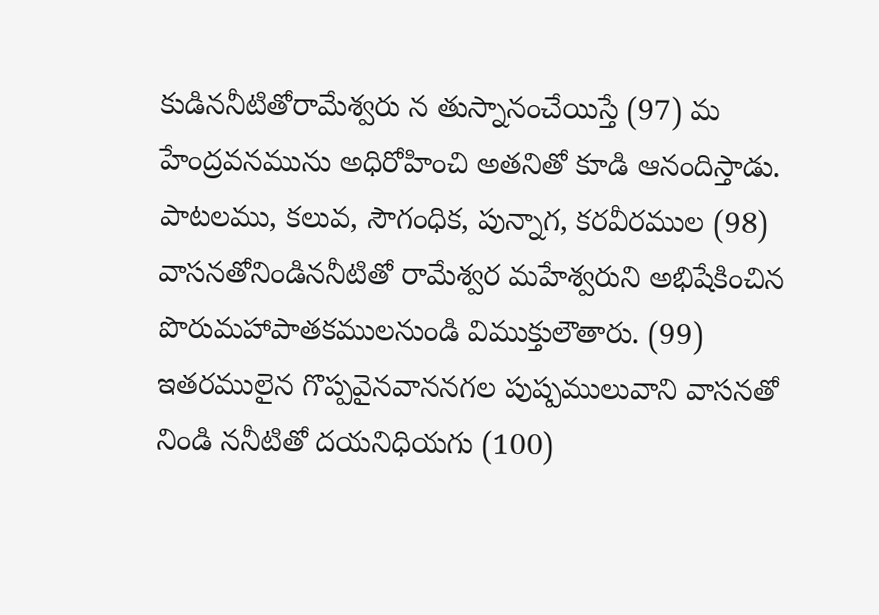కుడిననీటితోరామేశ్వరు న తుస్నానంచేయిస్తే (97) మ హేంద్రవనమును అధిరోహించి అతనితో కూడి ఆనందిస్తాడు. పాటలము, కలువ, సౌగంధిక, పున్నాగ, కరవీరముల (98) వాసనతోనిండిననీటితో రామేశ్వర మహేశ్వరుని అభిషేకించిన పొరుమహాపాతకములనుండి విముక్తులౌతారు. (99) ఇతరములైన గొప్పవైనవాననగల పుష్పములువాని వాసనతో నిండి ననీటితో దయనిధియగు (100)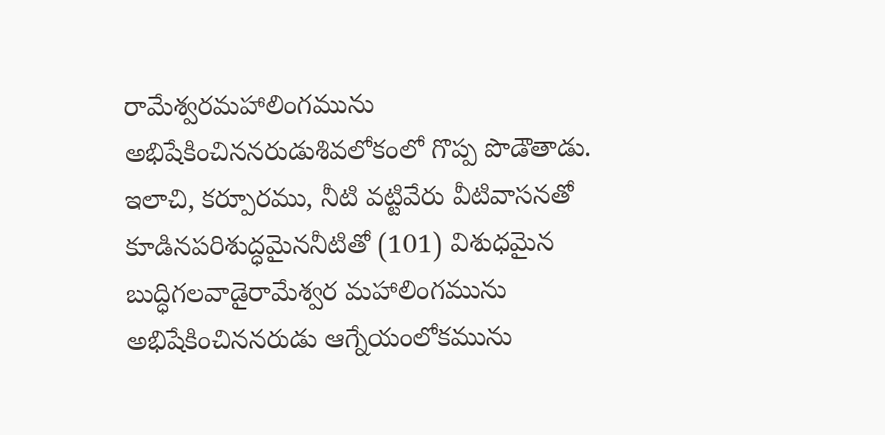రామేశ్వరమహాలింగమును అభిషేకించిననరుడుశివలోకంలో గొప్ప పొడౌతాడు. ఇలాచి, కర్పూరము, నీటి వట్టివేరు వీటివాసనతో కూడినపరిశుద్ధమైననీటితో (101) విశుధమైన బుద్ధిగలవాడైరామేశ్వర మహాలింగమును అభిషేకించిననరుడు ఆగ్నేయంలోకమును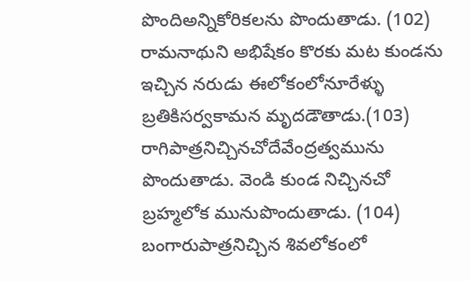పొందిఅన్నికోరికలను పొందుతాడు. (102) రామనాథుని అభిషేకం కొరకు మట కుండను ఇచ్చిన నరుడు ఈలోకంలోనూరేళ్ళు బ్రతికిసర్వకామన మృదడౌతాడు.(103) రాగిపాత్రనిచ్చినచోదేవేంద్రత్వమును పొందుతాడు. వెండి కుండ నిచ్చినచో బ్రహ్మలోక మునుపొందుతాడు. (104) బంగారుపాత్రనిచ్చిన శివలోకంలో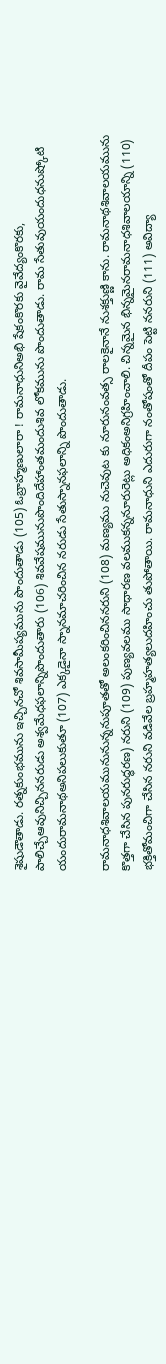శైషుడౌతాడు. రత్నకుంభమును ఇచ్చినచో శివసామీప్యమును పొందుతాడు (105) ఓబ్రాహ్మణులారా ! రామనాధునిఅభి షేకంకొరకు వైవేద్యంకొరకు, పాలిచ్చేఆవునిచ్చిననరుడు అశ్వమేధఫలాన్నిపొందుతారు (106) శివవేషమునుపొందిదేహాంతమందుశివ లోకమును పొందుతాడు. రామ సేతువుయందుధనుష్కోటి యందురామనాథఅనిపలుకుతూ (107) ఎక్కడైనా స్నానమాచరించిన నరుడు సేతుస్నానఫలాన్ని పొందుతాడు.

రామనాధశివాలయమునునున్ననుపూతతో అలంకరించిననరుని (108) మణ్యము నుచెవుట కు నూరునంవత్స రాలకైనానే నుశక్తుణ్ణి కాను. రామనాథశివాలయమును కొత్తగా చేసిన పునరుద్ధరణ) నరుని (109) పుణ్యవలము సాధారణ వలముకన్ననూరురెట్లు అధికంఅనిగ్రహించాలి. చిన్నమైన భిన్నమైనరామనాధశివాలయాన్ని (110) భక్తితోమంచిగా చేసిన నరుని వడివేల బ్రహ్మహత్యలుదహించు తుపోతాయి. రామనాధుని ఎదురుగా నంతోషంతో దీపం పెట్టి ననరుని (111) అవిద్యా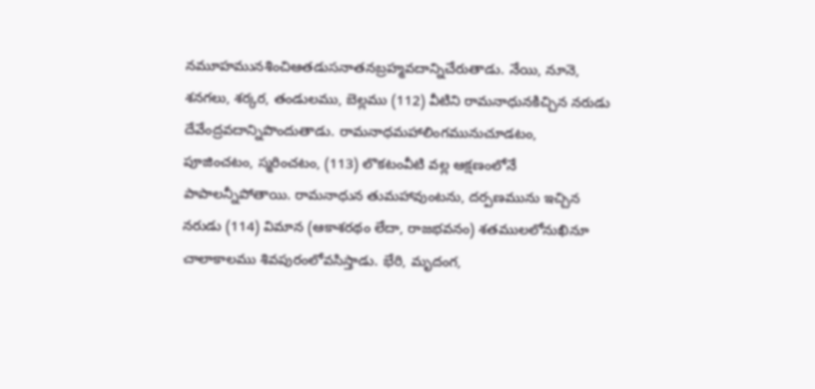నమూహమునశించిఆతడుసనాతనబ్రహ్మవదాన్నిచేరుతాడు. నేయి, నూనె, శనగలు, శర్కర, తండులము, బెల్లము (112) వీటిని రామనాధునకిచ్చిన నరుడు దేవేంద్రవదాన్నిపొందుతాడు. రామనాధమహాలింగమునుచూడటం, పూజించటం, స్మరించటం, (113) లొకటంవీటి వల్ల ఆక్షణంలోనే పాపాలన్నీపోతాయి. రామనాధున తుమహావుంటను, దర్పణమును ఇచ్చిన నరుడు (114) విమాన (ఆకాశరథం లేదా, రాజభవనం) శతములలోనుఖినూ చాలాకాలము శివపురంలోవసిస్తాడు. భేరి, మృదంగ,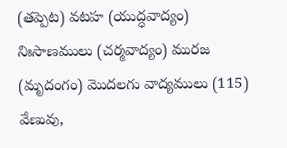(తప్పెట) వటహ (యుద్ధవాద్యం) నిఃసాణములు (చర్మవాద్యం) మురజ (మృదంగం) మొదలగు వాద్యములు (115) వేణువు,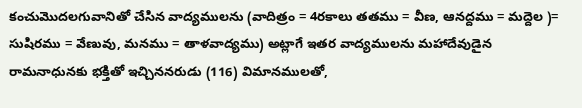కంచుమొదలగువానితో చేసిన వాద్యములను (వాదిత్రం = 4రకాలు తతము = వీణ, ఆనద్దము = మద్దెల )= సుషిరము = వేణువు, మనము = తాళవాద్యము) అట్లాగే ఇతర వాద్యములను మహాదేవుడైన రామనాధునకు భక్తితో ఇచ్చిననరుడు (116) విమానములతో,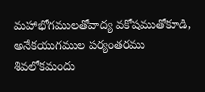మహాభోగములతోవాద్య వకోషముతోకూడి, అనేకయుగముల పర్యంతరము శివలోకమందు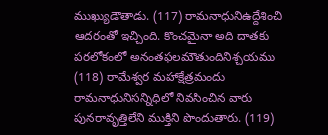ముఖ్యుడౌతాడు. (117) రామనాధునిఉద్దేశించి ఆదరంతో ఇచ్చింది. కొంచమైనా అది దాతకు పరలోకంలో అనంతఫలమౌతుందినిశ్చయము (118) రామేశ్వర మహాక్షేత్రమందు రామనాధునిసన్నిధిలో నివసించిన వారు పునరావృత్తిలేని ముక్తిని పొందుతారు. (119)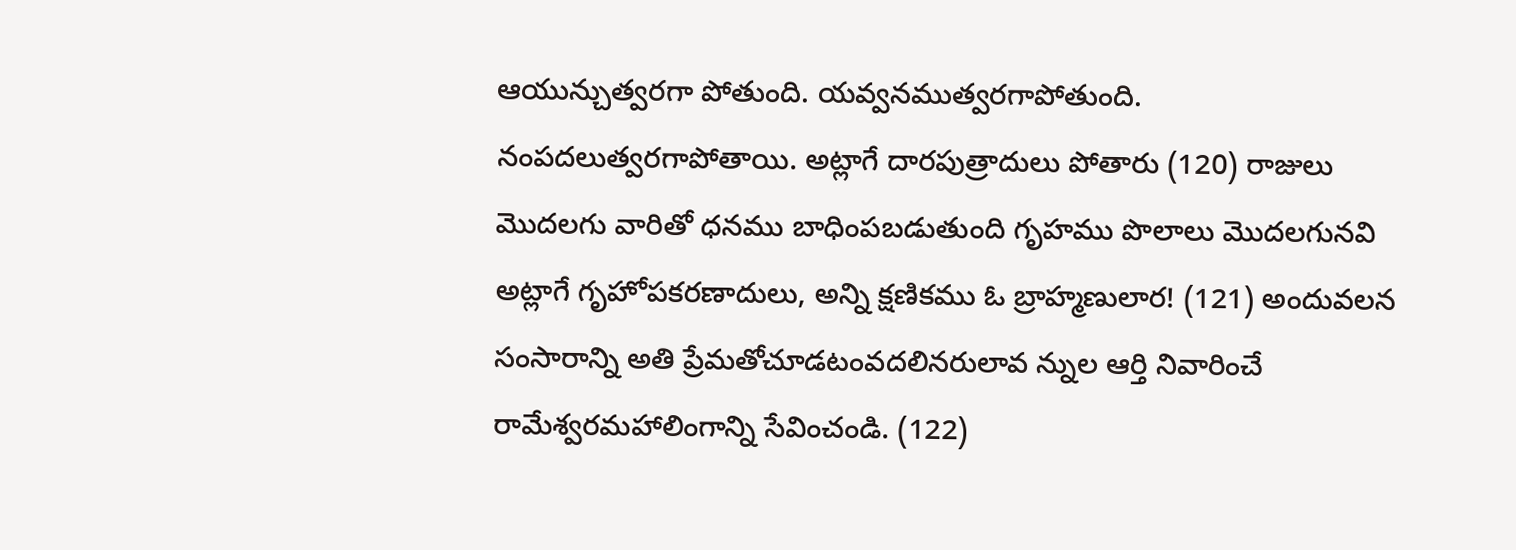ఆయున్చుత్వరగా పోతుంది. యవ్వనముత్వరగాపోతుంది. నంపదలుత్వరగాపోతాయి. అట్లాగే దారపుత్రాదులు పోతారు (120) రాజులు మొదలగు వారితో ధనము బాధింపబడుతుంది గృహము పొలాలు మొదలగునవి అట్లాగే గృహోపకరణాదులు, అన్ని క్షణికము ఓ బ్రాహ్మణులార! (121) అందువలన సంసారాన్ని అతి ప్రేమతోచూడటంవదలినరులావ న్నుల ఆర్తి నివారించే రామేశ్వరమహాలింగాన్ని సేవించండి. (122)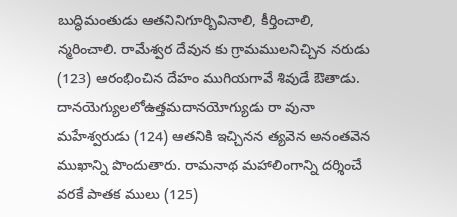బుద్ధిమంతుడు ఆతనినిగూర్బివినాలి, కీర్తించాలి, న్మరించాలి. రామేశ్వర దేవున కు గ్రామములనిచ్చిన నరుడు (123) ఆరంభించిన దేహం ముగియగావే శివుడే ఔతాడు. దానయెగ్యులలోఉత్తమదానయోగ్యుడు రా వునా మహేశ్వరుడు (124) ఆతనికి ఇచ్చినన త్యవెన అనంతవెన ముఖాన్ని పొందుతారు. రామనాథ మహాలింగాన్ని దర్శించే వరకే పాతక ములు (125)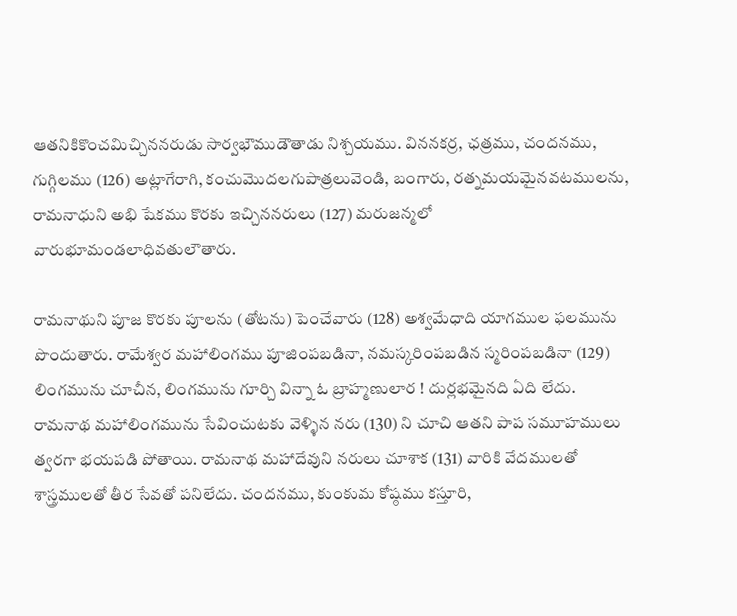ఆతనికికొంచమిచ్చిననరుడు సార్వభౌముడౌతాడు నిశ్చయము. విననకర్ర, ఛత్రము, చందనము, గుగ్గిలము (126) అట్లాగేరాగి, కంచుమొదలగుపాత్రలువెండి, బంగారు, రత్నమయమైనవటములను, రామనాధుని అభి షేకము కొరకు ఇచ్చిననరులు (127) మరుజన్మలో వారుభూమండలాధివతులౌతారు.

రామనాథుని పూజ కొరకు పూలను (తోటను) పెంచేవారు (128) అశ్వమేధాది యాగముల ఫలమును పొందుతారు. రామేశ్వర మహాలింగము పూజింపబడినా, నమస్కరింపబడిన స్మరింపబడినా (129) లింగమును చూచీన, లింగమును గూర్చి విన్నా ఓ బ్రాహ్మణులార ! దుర్లభమైనది ఏది లేదు. రామనాథ మహాలింగమును సేవించుటకు వెళ్ళిన నరు (130) ని చూచి ఆతని పాప సమూహములు త్వరగా భయపడి పోతాయి. రామనాథ మహాదేవుని నరులు చూశాక (131) వారికి వేదములతో శాస్త్రములతో తీర సేవతో పనిలేదు. చందనము, కుంకుమ కోష్ఠము కస్తూరి,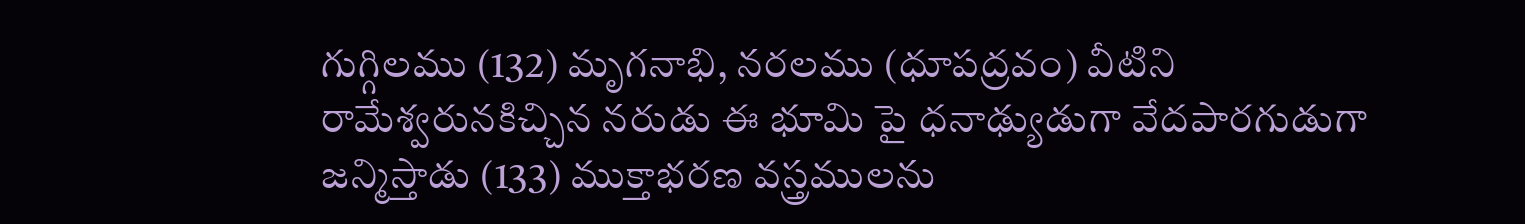గుగ్గిలము (132) మృగనాభి, నరలము (ధూపద్రవం) వీటిని రామేశ్వరునకిచ్చిన నరుడు ఈ భూమి పై ధనాఢ్యుడుగా వేదపారగుడుగా జన్మిస్తాడు (133) ముక్తాభరణ వస్త్రములను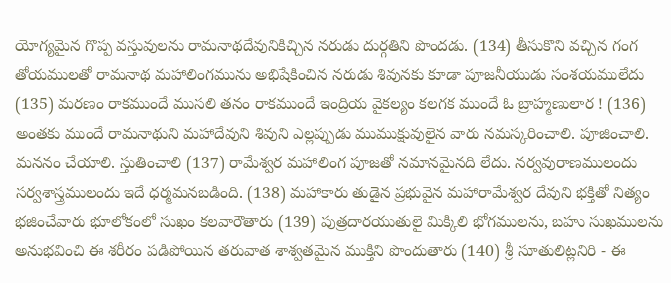యోగ్యమైన గొప్ప వస్తువులను రామనాథదేవునికిచ్చిన నరుడు దుర్గతిని పొందడు. (134) తీసుకొని వచ్చిన గంగ తోయములతో రామనాథ మహాలింగమును అభిషేకించిన నరుడు శివునకు కూడా పూజనీయుడు సంశయములేదు (135) మరణం రాకముందే ముసలి తనం రాకముందే ఇంద్రియ వైకల్యం కలగక ముందే ఓ బ్రాహ్మణులార ! (136) అంతకు ముందే రామనాథుని మహాదేవుని శివుని ఎల్లప్పుడు ముముక్షువులైన వారు నమస్కరించాలి. పూజించాలి. మననం చేయాలి. స్తుతించాలి (137) రామేశ్వర మహాలింగ పూజతో నమానమైనది లేదు. నర్వవురాణములందు సర్వశాస్త్రములందు ఇదే ధర్మమనబడింది. (138) మహాకారు తుడైన ప్రభువైన మహారామేశ్వర దేవుని భక్తితో నిత్యం భజించేవారు భూలోకంలో సుఖం కలవారౌతారు (139) పుత్రదారయుతులై మిక్కిలి భోగములను, బహు సుఖములను అనుభవించి ఈ శరీరం పడిపోయిన తరువాత శాశ్వతమైన ముక్తిని పొందుతారు (140) శ్రీ సూతులిట్లనిరి - ఈ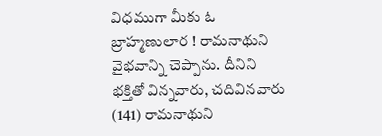విధముగా మీకు ఓ బ్రాహ్మణులార ! రామనాథుని వైభవాన్ని చెప్పాను. దీనిని భక్తితో విన్నవారు, చదివినవారు (141) రామనాథుని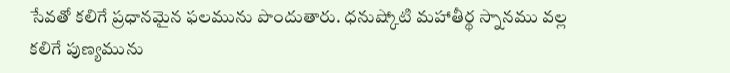సేవతో కలిగే ప్రధానమైన ఫలమును పొందుతారు. ధనుష్కోటి మహాతీర్థ స్నానము వల్ల కలిగే పుణ్యమును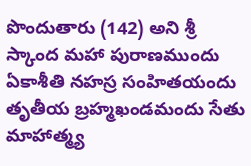పొందుతారు (142) అని శ్రీ స్కాంద మహా పురాణముందు ఏకాశీతి నహస్ర సంహితయందు తృతీయ బ్రహ్మఖండమందు సేతు మాహాత్మ్య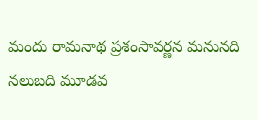మందు రామనాథ ప్రశంసావర్ణన మనునది నలుబది మూడవ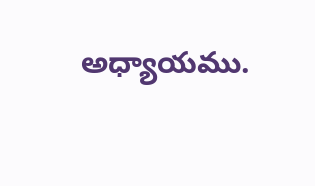అధ్యాయము.